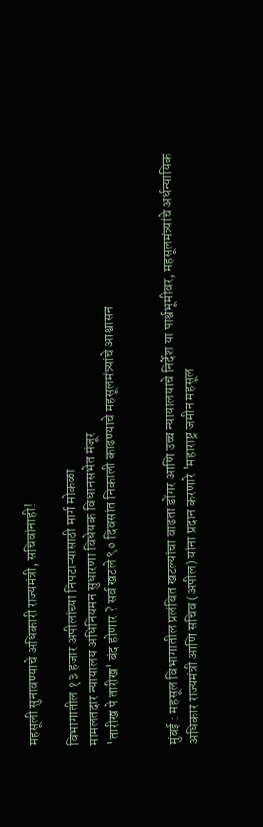महसूली सुनावण्याचे अधिकारी राज्यमंत्री, सचिवांनाही!

विभागातील १३ हजार अपीलांच्या निपटाऱ्यासाठी मार्ग मोकळा
मामलतदार न्यायालय अधिनियमन सुधारणा विधेयक विधानसभेत मंजूर
'तारीख पे तारीख' बंद होणार ? सर्व खटले ९० दिवसांत निकाली काढण्याचे महसूलमंत्र्यांचे आश्वासन


मुंबई : महसूल विभागातील प्रलंबित खटल्यांचा वाढता डोंगर आणि उच्च न्यायालयाचे निर्देश या पार्श्वभूमीवर, महसूलमंत्र्यांचे अर्धन्यायिक अधिकार राज्यमंत्री आणि सचिव (अपील) यांना प्रदान करणारे 'महाराष्ट्र जमीन महसूल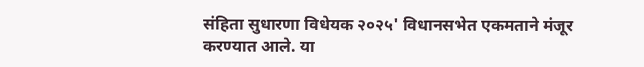संहिता सुधारणा विधेयक २०२५' विधानसभेत एकमताने मंजूर करण्यात आले. या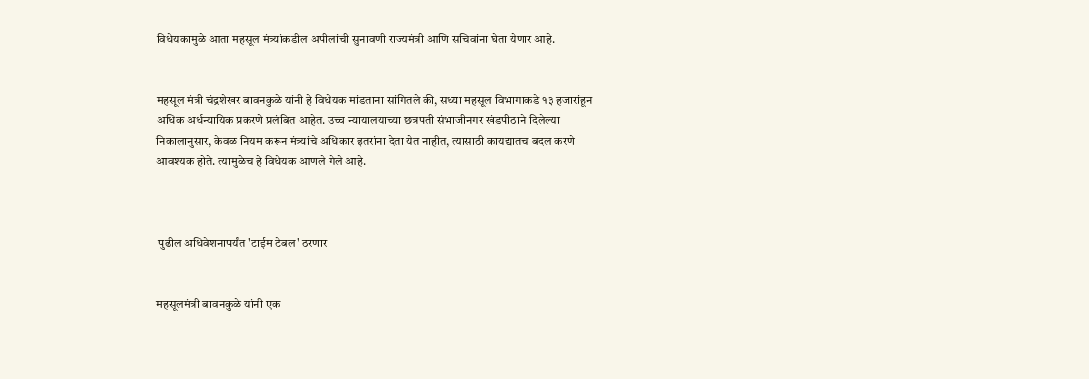विधेयकामुळे आता महसूल मंत्र्यांकडील अपीलांची सुनावणी राज्यमंत्री आणि सचिवांना घेता येणार आहे.


महसूल मंत्री चंद्रशेखर बावनकुळे यांनी हे विधेयक मांडताना सांगितले की, सध्या महसूल विभागाकडे १३ हजारांहून अधिक अर्धन्यायिक प्रकरणे प्रलंबित आहेत. उच्च न्यायालयाच्या छत्रपती संभाजीनगर खंडपीठाने दिलेल्या निकालानुसार, केवळ नियम करून मंत्र्यांचे अधिकार इतरांना देता येत नाहीत, त्यासाठी कायद्यातच बदल करणे आवश्यक होते. त्यामुळेच हे विधेयक आणले गेले आहे.



 पुढील अधिवेशनापर्यंत 'टाईम टेबल' ठरणार


महसूलमंत्री बावनकुळे यांनी एक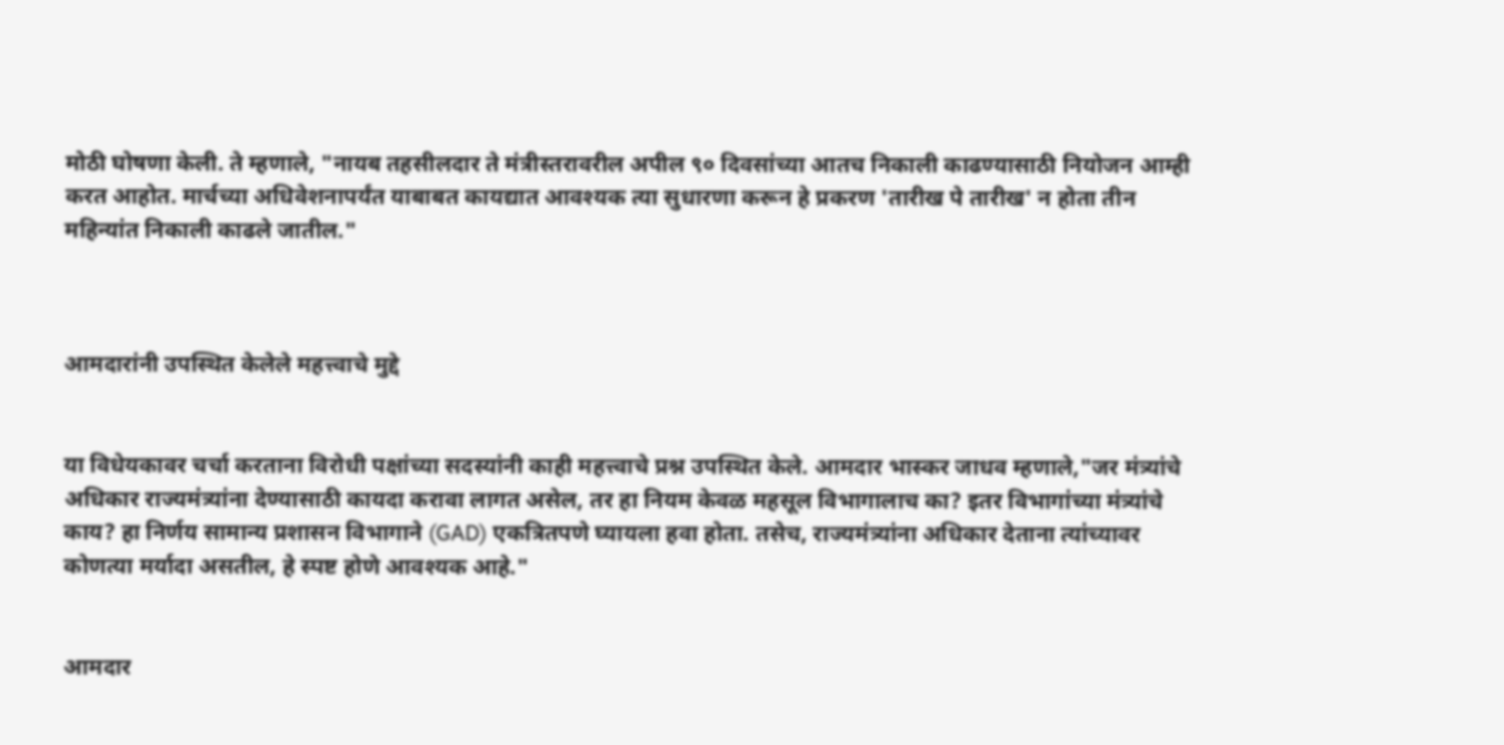मोठी घोषणा केली. ते म्हणाले, "नायब तहसीलदार ते मंत्रीस्तरावरील अपील ९० दिवसांच्या आतच निकाली काढण्यासाठी नियोजन आम्ही करत आहोत. मार्चच्या अधिवेशनापर्यंत याबाबत कायद्यात आवश्यक त्या सुधारणा करून हे प्रकरण 'तारीख पे तारीख' न होता तीन महिन्यांत निकाली काढले जातील."



आमदारांनी उपस्थित केलेले महत्त्वाचे मुद्दे


या विधेयकावर चर्चा करताना विरोधी पक्षांच्या सदस्यांनी काही महत्त्वाचे प्रश्न उपस्थित केले. आमदार भास्कर जाधव म्हणाले,"जर मंत्र्यांचे अधिकार राज्यमंत्र्यांना देण्यासाठी कायदा करावा लागत असेल, तर हा नियम केवळ महसूल विभागालाच का? इतर विभागांच्या मंत्र्यांचे काय? हा निर्णय सामान्य प्रशासन विभागाने (GAD) एकत्रितपणे घ्यायला हवा होता. तसेच, राज्यमंत्र्यांना अधिकार देताना त्यांच्यावर कोणत्या मर्यादा असतील, हे स्पष्ट होणे आवश्यक आहे."


आमदार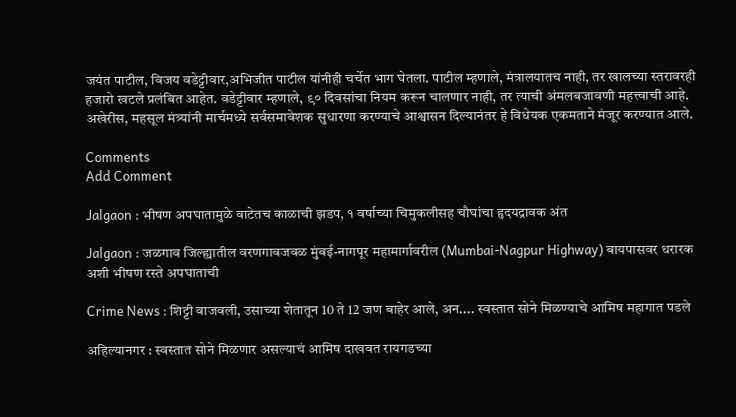जयंत पाटील, विजय वडेट्टीवार,अभिजीत पाटील यांनीही चर्चेत भाग घेतला. पाटील म्हणाले, मंत्रालयातच नाही, तर खालच्या स्तरावरही हजारो खटले प्रलंबित आहेत. वडेट्टीवार म्हणाले, ९० दिवसांचा नियम करून चालणार नाही, तर त्याची अंमलबजावणी महत्त्वाची आहे. अखेरीस, महसूल मंत्र्यांनी मार्चमध्ये सर्वसमावेशक सुधारणा करण्याचे आश्वासन दिल्यानंतर हे विधेयक एकमताने मंजूर करण्यात आले.

Comments
Add Comment

Jalgaon : भीषण अपघातामुळे वाटेतच काळाची झडप, १ वर्षाच्या चिमुकलीसह चौघांचा हृदयद्रावक अंत

Jalgaon : जळगाव जिल्ह्यातील वरणगावजवळ मुंबई-नागपूर महामार्गावरील (Mumbai-Nagpur Highway) बायपासवर थरारक अशी भीषण रस्ते अपघाताची

Crime News : शिट्टी वाजवली, उसाच्या शेतातून 10 ते 12 जण बाहेर आले, अन.... स्वस्तात सोने मिळण्याचे आमिष महागात पडले

अहिल्यानगर : स्वस्तात सोने मिळणार असल्याचं आमिष दाखवत रायगडच्या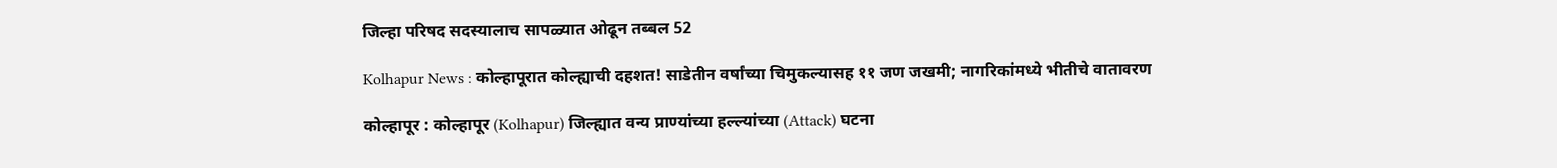जिल्हा परिषद सदस्यालाच सापळ्यात ओढून तब्बल 52

Kolhapur News : कोल्हापूरात कोल्ह्याची दहशत! साडेतीन वर्षांच्या चिमुकल्यासह ११ जण जखमी; नागरिकांमध्ये भीतीचे वातावरण

कोल्हापूर : कोल्हापूर (Kolhapur) जिल्ह्यात वन्य प्राण्यांच्या हल्ल्यांच्या (Attack) घटना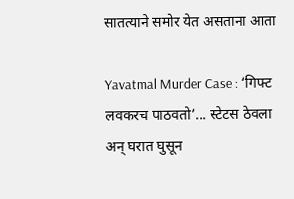सातत्याने समोर येत असताना आता

Yavatmal Murder Case : ‘गिफ्ट लवकरच पाठवतो’... स्टेटस ठेवला अन् घरात घुसून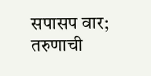सपासप वार; तरुणाची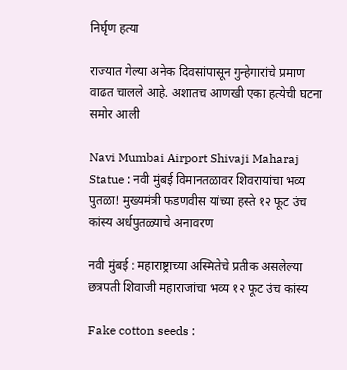निर्घृण हत्या

राज्यात गेल्या अनेक दिवसांपासून गुन्हेगारांचे प्रमाण वाढत चालले आहे. अशातच आणखी एका हत्येची घटना समोर आली

Navi Mumbai Airport Shivaji Maharaj Statue : नवी मुंबई विमानतळावर शिवरायांचा भव्य पुतळा! मुख्यमंत्री फडणवीस यांच्या हस्ते १२ फूट उंच कांस्य अर्धपुतळ्याचे अनावरण

नवी मुंबई : महाराष्ट्राच्या अस्मितेचे प्रतीक असलेल्या छत्रपती शिवाजी महाराजांचा भव्य १२ फूट उंच कांस्य

Fake cotton seeds :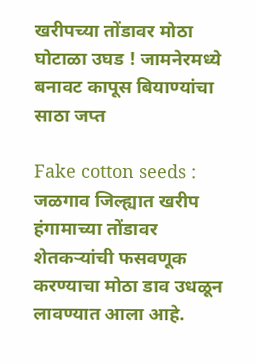खरीपच्या तोंडावर मोठा घोटाळा उघड ! जामनेरमध्ये बनावट कापूस बियाण्यांचा साठा जप्त

Fake cotton seeds : जळगाव जिल्ह्यात खरीप हंगामाच्या तोंडावर शेतकऱ्यांची फसवणूक करण्याचा मोठा डाव उधळून लावण्यात आला आहे.